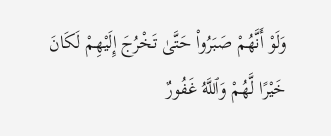وَلَوْ أَنَّهُمْ صَبَرُوا۟ حَتَّىٰ تَخْرُجَ إِلَيْهِمْ لَكَانَ خَيْرًا لَّهُمْ وَٱللَّهُ غَفُورٌ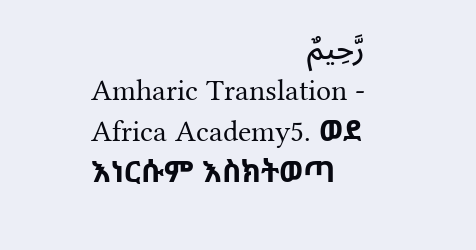رَّحِيمٌ
Amharic Translation - Africa Academy5. ወደ እነርሱም እስክትወጣ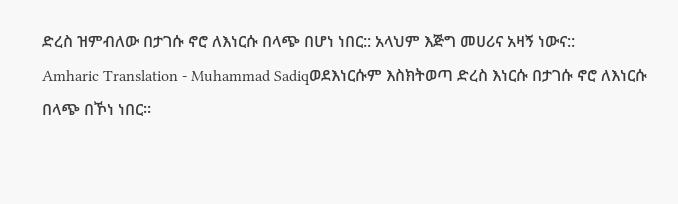ድረስ ዝምብለው በታገሱ ኖሮ ለእነርሱ በላጭ በሆነ ነበር:: አላህም እጅግ መሀሪና አዛኝ ነውና::
Amharic Translation - Muhammad Sadiqወደእነርሱም እስክትወጣ ድረስ እነርሱ በታገሱ ኖሮ ለእነርሱ በላጭ በኾነ ነበር፡፡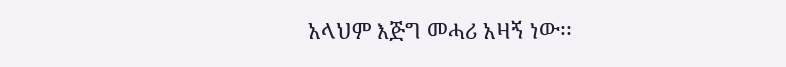አላህም እጅግ መሓሪ አዛኝ ነው፡፡